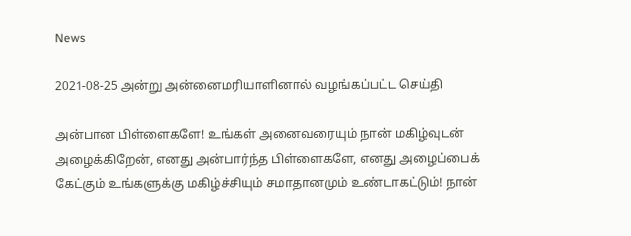News

2021-08-25 அன்று அன்னைமரியாளினால் வழங்கப்பட்ட செய்தி

அன்பான பிள்ளைகளே! உங்கள் அனைவரையும் நான் மகிழ்வுடன் அழைக்கிறேன், எனது அன்பார்ந்த பிள்ளைகளே, எனது அழைப்பைக் கேட்கும் உங்களுக்கு மகிழ்ச்சியும் சமாதானமும் உண்டாகட்டும்! நான்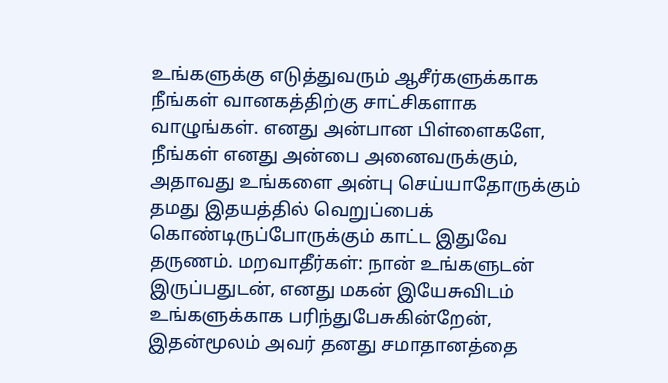உங்களுக்கு எடுத்துவரும் ஆசீர்களுக்காக நீங்கள் வானகத்திற்கு சாட்சிகளாக வாழுங்கள். எனது அன்பான பிள்ளைகளே, நீங்கள் எனது அன்பை அனைவருக்கும், அதாவது உங்களை அன்பு செய்யாதோருக்கும் தமது இதயத்தில் வெறுப்பைக் கொண்டிருப்போருக்கும் காட்ட இதுவே தருணம். மறவாதீர்கள்: நான் உங்களுடன் இருப்பதுடன், எனது மகன் இயேசுவிடம் உங்களுக்காக பரிந்துபேசுகின்றேன், இதன்மூலம் அவர் தனது சமாதானத்தை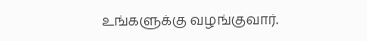உங்களுக்கு வழங்குவார்.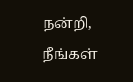நன்றி, நீங்கள்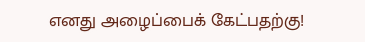எனது அழைப்பைக் கேட்பதற்கு!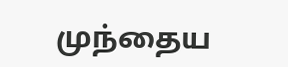முந்தைய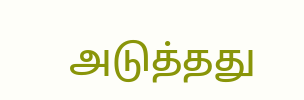அடுத்தது